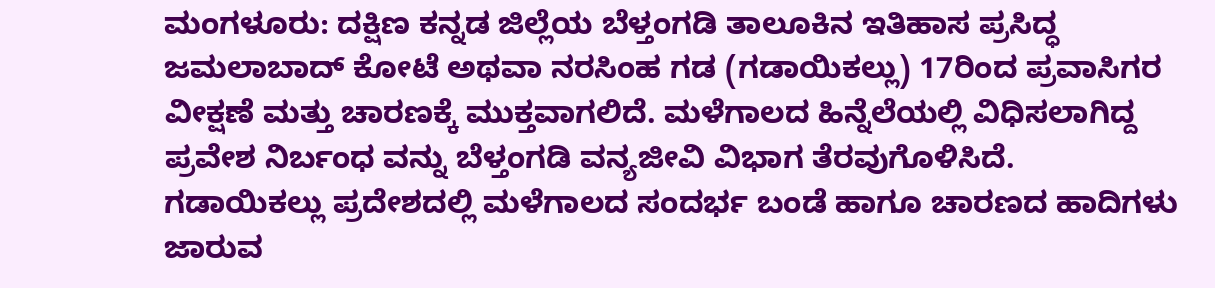ಮಂಗಳೂರು: ದಕ್ಷಿಣ ಕನ್ನಡ ಜಿಲ್ಲೆಯ ಬೆಳ್ತಂಗಡಿ ತಾಲೂಕಿನ ಇತಿಹಾಸ ಪ್ರಸಿದ್ಧ ಜಮಲಾಬಾದ್ ಕೋಟೆ ಅಥವಾ ನರಸಿಂಹ ಗಡ (ಗಡಾಯಿಕಲ್ಲು) 17ರಿಂದ ಪ್ರವಾಸಿಗರ ವೀಕ್ಷಣೆ ಮತ್ತು ಚಾರಣಕ್ಕೆ ಮುಕ್ತವಾಗಲಿದೆ. ಮಳೆಗಾಲದ ಹಿನ್ನೆಲೆಯಲ್ಲಿ ವಿಧಿಸಲಾಗಿದ್ದ ಪ್ರವೇಶ ನಿರ್ಬಂಧ ವನ್ನು ಬೆಳ್ತಂಗಡಿ ವನ್ಯಜೀವಿ ವಿಭಾಗ ತೆರವುಗೊಳಿಸಿದೆ.
ಗಡಾಯಿಕಲ್ಲು ಪ್ರದೇಶದಲ್ಲಿ ಮಳೆಗಾಲದ ಸಂದರ್ಭ ಬಂಡೆ ಹಾಗೂ ಚಾರಣದ ಹಾದಿಗಳು ಜಾರುವ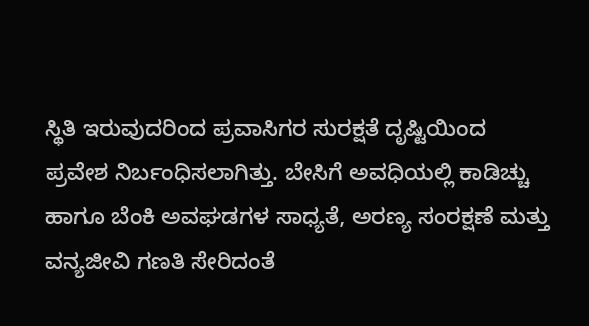ಸ್ಥಿತಿ ಇರುವುದರಿಂದ ಪ್ರವಾಸಿಗರ ಸುರಕ್ಷತೆ ದೃಷ್ಟಿಯಿಂದ ಪ್ರವೇಶ ನಿರ್ಬಂಧಿಸಲಾಗಿತ್ತು. ಬೇಸಿಗೆ ಅವಧಿಯಲ್ಲಿ ಕಾಡಿಚ್ಚು ಹಾಗೂ ಬೆಂಕಿ ಅವಘಡಗಳ ಸಾಧ್ಯತೆ, ಅರಣ್ಯ ಸಂರಕ್ಷಣೆ ಮತ್ತು ವನ್ಯಜೀವಿ ಗಣತಿ ಸೇರಿದಂತೆ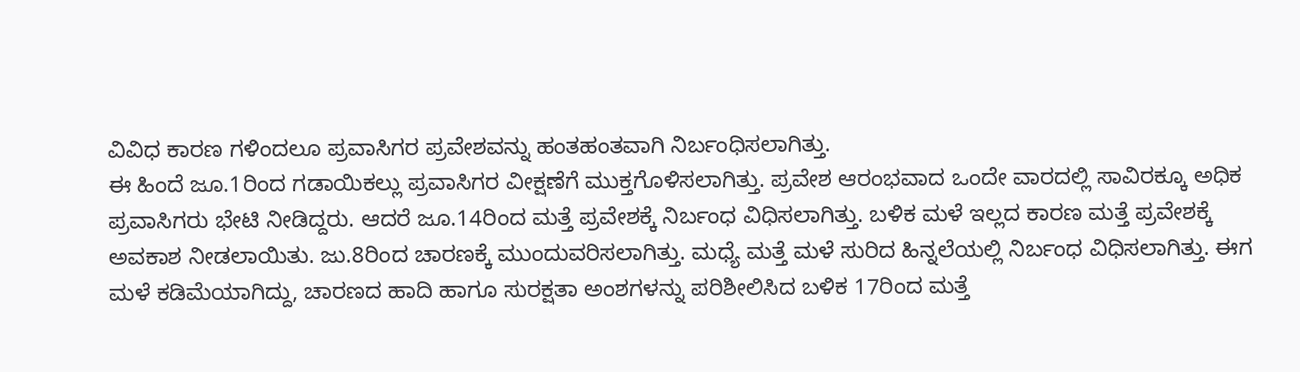ವಿವಿಧ ಕಾರಣ ಗಳಿಂದಲೂ ಪ್ರವಾಸಿಗರ ಪ್ರವೇಶವನ್ನು ಹಂತಹಂತವಾಗಿ ನಿರ್ಬಂಧಿಸಲಾಗಿತ್ತು.
ಈ ಹಿಂದೆ ಜೂ.1ರಿಂದ ಗಡಾಯಿಕಲ್ಲು ಪ್ರವಾಸಿಗರ ವೀಕ್ಷಣೆಗೆ ಮುಕ್ತಗೊಳಿಸಲಾಗಿತ್ತು. ಪ್ರವೇಶ ಆರಂಭವಾದ ಒಂದೇ ವಾರದಲ್ಲಿ ಸಾವಿರಕ್ಕೂ ಅಧಿಕ ಪ್ರವಾಸಿಗರು ಭೇಟಿ ನೀಡಿದ್ದರು. ಆದರೆ ಜೂ.14ರಿಂದ ಮತ್ತೆ ಪ್ರವೇಶಕ್ಕೆ ನಿರ್ಬಂಧ ವಿಧಿಸಲಾಗಿತ್ತು. ಬಳಿಕ ಮಳೆ ಇಲ್ಲದ ಕಾರಣ ಮತ್ತೆ ಪ್ರವೇಶಕ್ಕೆ ಅವಕಾಶ ನೀಡಲಾಯಿತು. ಜು.8ರಿಂದ ಚಾರಣಕ್ಕೆ ಮುಂದುವರಿಸಲಾಗಿತ್ತು. ಮಧ್ಯೆ ಮತ್ತೆ ಮಳೆ ಸುರಿದ ಹಿನ್ನಲೆಯಲ್ಲಿ ನಿರ್ಬಂಧ ವಿಧಿಸಲಾಗಿತ್ತು. ಈಗ ಮಳೆ ಕಡಿಮೆಯಾಗಿದ್ದು, ಚಾರಣದ ಹಾದಿ ಹಾಗೂ ಸುರಕ್ಷತಾ ಅಂಶಗಳನ್ನು ಪರಿಶೀಲಿಸಿದ ಬಳಿಕ 17ರಿಂದ ಮತ್ತೆ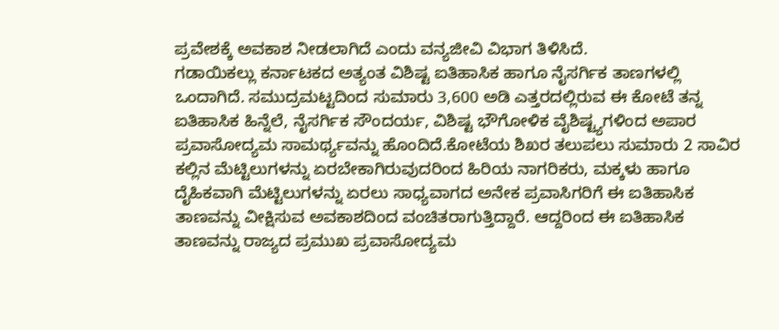ಪ್ರವೇಶಕ್ಕೆ ಅವಕಾಶ ನೀಡಲಾಗಿದೆ ಎಂದು ವನ್ಯಜೀವಿ ವಿಭಾಗ ತಿಳಿಸಿದೆ.
ಗಡಾಯಿಕಲ್ಲು ಕರ್ನಾಟಕದ ಅತ್ಯಂತ ವಿಶಿಷ್ಟ ಐತಿಹಾಸಿಕ ಹಾಗೂ ನೈಸರ್ಗಿಕ ತಾಣಗಳಲ್ಲಿ ಒಂದಾಗಿದೆ. ಸಮುದ್ರಮಟ್ಟದಿಂದ ಸುಮಾರು 3,600 ಅಡಿ ಎತ್ತರದಲ್ಲಿರುವ ಈ ಕೋಟೆ ತನ್ನ ಐತಿಹಾಸಿಕ ಹಿನ್ನೆಲೆ, ನೈಸರ್ಗಿಕ ಸೌಂದರ್ಯ, ವಿಶಿಷ್ಟ ಭೌಗೋಳಿಕ ವೈಶಿಷ್ಟ್ಯಗಳಿಂದ ಅಪಾರ ಪ್ರವಾಸೋದ್ಯಮ ಸಾಮರ್ಥ್ಯವನ್ನು ಹೊಂದಿದೆ.ಕೋಟೆಯ ಶಿಖರ ತಲುಪಲು ಸುಮಾರು 2 ಸಾವಿರ ಕಲ್ಲಿನ ಮೆಟ್ಟಿಲುಗಳನ್ನು ಏರಬೇಕಾಗಿರುವುದರಿಂದ ಹಿರಿಯ ನಾಗರಿಕರು, ಮಕ್ಕಳು ಹಾಗೂ ದೈಹಿಕವಾಗಿ ಮೆಟ್ಟಿಲುಗಳನ್ನು ಏರಲು ಸಾಧ್ಯವಾಗದ ಅನೇಕ ಪ್ರವಾಸಿಗರಿಗೆ ಈ ಐತಿಹಾಸಿಕ ತಾಣವನ್ನು ವೀಕ್ಷಿಸುವ ಅವಕಾಶದಿಂದ ವಂಚಿತರಾಗುತ್ತಿದ್ದಾರೆ. ಆದ್ದರಿಂದ ಈ ಐತಿಹಾಸಿಕ ತಾಣವನ್ನು ರಾಜ್ಯದ ಪ್ರಮುಖ ಪ್ರವಾಸೋದ್ಯಮ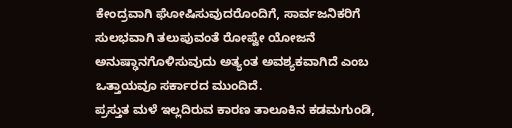ಕೇಂದ್ರವಾಗಿ ಘೋಷಿಸುವುದರೊಂದಿಗೆ, ಸಾರ್ವಜನಿಕರಿಗೆ ಸುಲಭವಾಗಿ ತಲುಪುವಂತೆ ರೋಪ್ವೇ ಯೋಜನೆ ಅನುಷ್ಢಾನಗೊಳಿಸುವುದು ಅತ್ಯಂತ ಅವಶ್ಯಕವಾಗಿದೆ ಎಂಬ ಒತ್ತಾಯವೂ ಸರ್ಕಾರದ ಮುಂದಿದೆ.
ಪ್ರಸ್ತುತ ಮಳೆ ಇಲ್ಲದಿರುವ ಕಾರಣ ತಾಲೂಕಿನ ಕಡಮಗುಂಡಿ,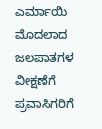ಎರ್ಮಾಯಿ ಮೊದಲಾದ ಜಲಪಾತಗಳ ವೀಕ್ಷಣೆಗೆ ಪ್ರವಾಸಿಗರಿಗೆ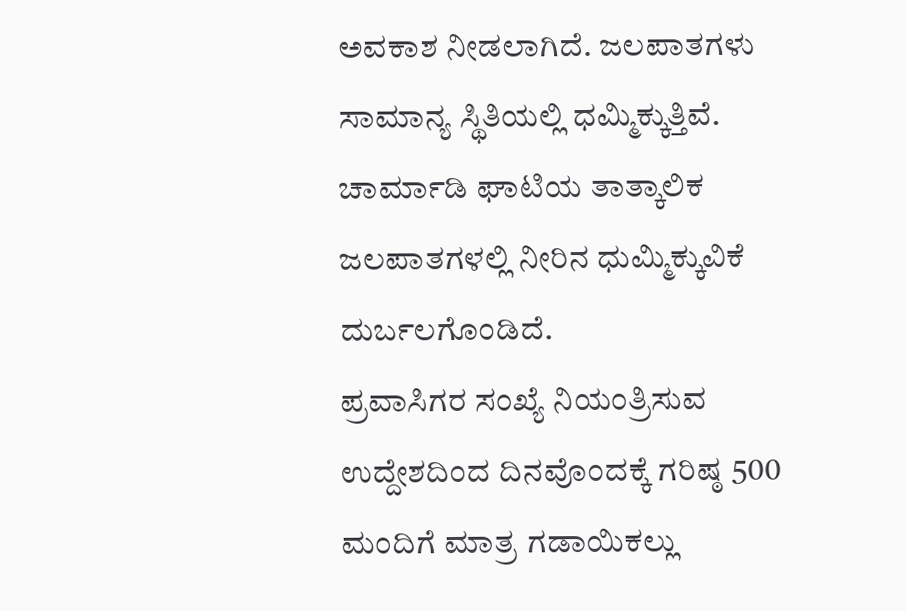ಅವಕಾಶ ನೀಡಲಾಗಿದೆ. ಜಲಪಾತಗಳು ಸಾಮಾನ್ಯ ಸ್ಥಿತಿಯಲ್ಲಿ ಧಮ್ಮಿಕ್ಕುತ್ತಿವೆ. ಚಾರ್ಮಾಡಿ ಘಾಟಿಯ ತಾತ್ಕಾಲಿಕ ಜಲಪಾತಗಳಲ್ಲಿ ನೀರಿನ ಧುಮ್ಮಿಕ್ಕುವಿಕೆ ದುರ್ಬಲಗೊಂಡಿದೆ.
ಪ್ರವಾಸಿಗರ ಸಂಖ್ಯೆ ನಿಯಂತ್ರಿಸುವ ಉದ್ದೇಶದಿಂದ ದಿನವೊಂದಕ್ಕೆ ಗರಿಷ್ಠ 500 ಮಂದಿಗೆ ಮಾತ್ರ ಗಡಾಯಿಕಲ್ಲು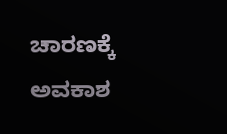ಚಾರಣಕ್ಕೆ ಅವಕಾಶ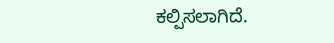ಕಲ್ಪಿಸಲಾಗಿದೆ.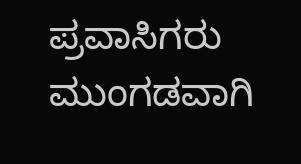ಪ್ರವಾಸಿಗರು ಮುಂಗಡವಾಗಿ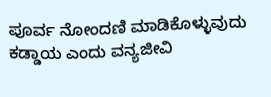ಪೂರ್ವ ನೋಂದಣಿ ಮಾಡಿಕೊಳ್ಳುವುದು ಕಡ್ಡಾಯ ಎಂದು ವನ್ಯಜೀವಿ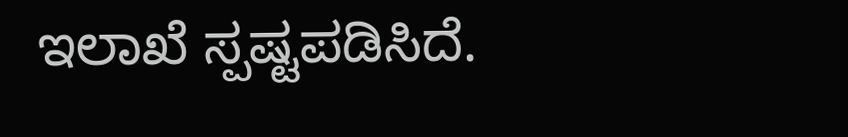ಇಲಾಖೆ ಸ್ಪಷ್ಟಪಡಿಸಿದೆ.